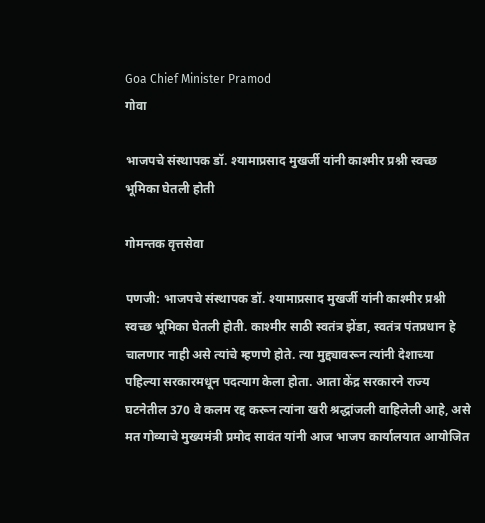Goa Chief Minister Pramod
गोवा

भाजपचे संस्थापक डॉ. श्यामाप्रसाद मुखर्जी यांनी काश्मीर प्रश्नी स्वच्छ भूमिका घेतली होती

गोमन्तक वृत्तसेवा

पणजी: भाजपचे संस्थापक डॉ. श्यामाप्रसाद मुखर्जी यांनी काश्मीर प्रश्नी स्वच्छ भूमिका घेतली होती. काश्मीर साठी स्वतंत्र झेंडा, स्वतंत्र पंतप्रधान हे चालणार नाही असे त्यांचे म्हणणे होते. त्या मुद्द्यावरून त्यांनी देशाच्या पहिल्या सरकारमधून पदत्याग केला होता. आता केंद्र सरकारने राज्य घटनेतील 370 वे कलम रद्द करून त्यांना खरी श्रद्धांजली वाहिलेली आहे, असे मत गोव्याचे मुख्यमंत्री प्रमोद सावंत यांनी आज भाजप कार्यालयात आयोजित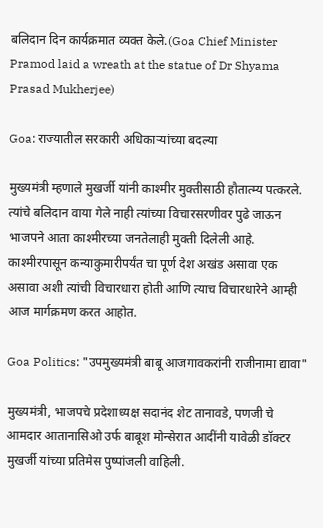बलिदान दिन कार्यक्रमात व्यक्त केले.(Goa Chief Minister Pramod laid a wreath at the statue of Dr Shyama Prasad Mukherjee)

Goa: राज्यातील सरकारी अधिकाऱ्यांच्‍या बदल्‍या

मुख्यमंत्री म्हणाले मुखर्जी यांनी काश्मीर मुक्तीसाठी हौतात्म्य पत्करले. त्यांचे बलिदान वाया गेले नाही त्यांच्या विचारसरणीवर पुढे जाऊन भाजपने आता काश्मीरच्या जनतेलाही मुक्ती दिलेली आहे. काश्मीरपासून कन्याकुमारीपर्यंत चा पूर्ण देश अखंड असावा एक असावा अशी त्यांची विचारधारा होती आणि त्याच विचारधारेने आम्ही आज मार्गक्रमण करत आहोत.

Goa Politics: "उपमुख्यमंत्री बाबू आजगावकरांनी राजीनामा द्यावा"

मुख्यमंत्री, भाजपचे प्रदेशाध्यक्ष सदानंद शेट तानावडे, पणजी चे आमदार आतानासिओ उर्फ बाबूश मोन्सेरात आदींनी यावेळी डॉक्टर मुखर्जी यांच्या प्रतिमेस पुष्पांजली वाहिली.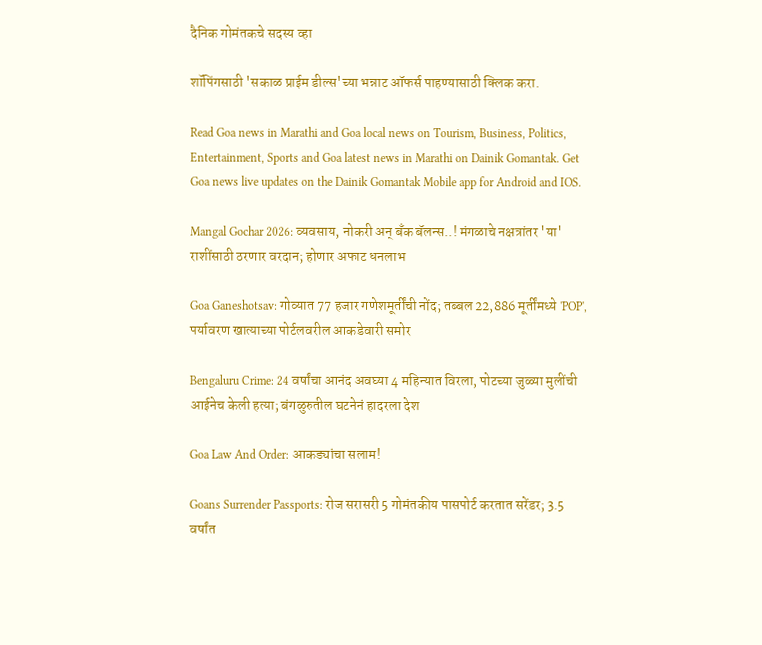दैनिक गोमंतकचे सदस्य व्हा

शॉपिंगसाठी 'सकाळ प्राईम डील्स'च्या भन्नाट ऑफर्स पाहण्यासाठी क्लिक करा.

Read Goa news in Marathi and Goa local news on Tourism, Business, Politics, Entertainment, Sports and Goa latest news in Marathi on Dainik Gomantak. Get Goa news live updates on the Dainik Gomantak Mobile app for Android and IOS.

Mangal Gochar 2026: व्यवसाय, नोकरी अन् बँक बॅलन्स..! मंगळाचे नक्षत्रांतर 'या' राशींसाठी ठरणार वरदान; होणार अफाट धनलाभ

Goa Ganeshotsav: गोव्यात 77 हजार गणेशमूर्तींची नोंद; तब्बल 22,886 मूर्तींमध्ये 'POP', पर्यावरण खात्याच्या पोर्टलवरील आकडेवारी समोर

Bengaluru Crime: 24 वर्षांचा आनंद अवघ्या 4 महिन्यात विरला, पोटच्या जुळ्या मुलींची आईनेच केली हत्या; बंगळुरुतील घटनेनं हादरला देश

Goa Law And Order: आकड्यांचा सलाम!

Goans Surrender Passports: रोज सरासरी 5 गोमंतकीय पासपोर्ट करतात सरेंडर; 3.5 वर्षांत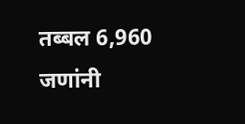तब्बल 6,960 जणांनी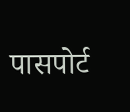पासपोर्ट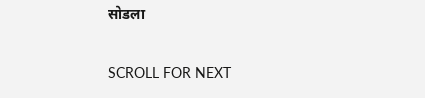सोडला

SCROLL FOR NEXT